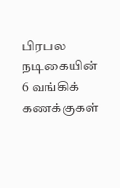பிரபல நடிகையின் 6 வங்கிக் கணக்குகள்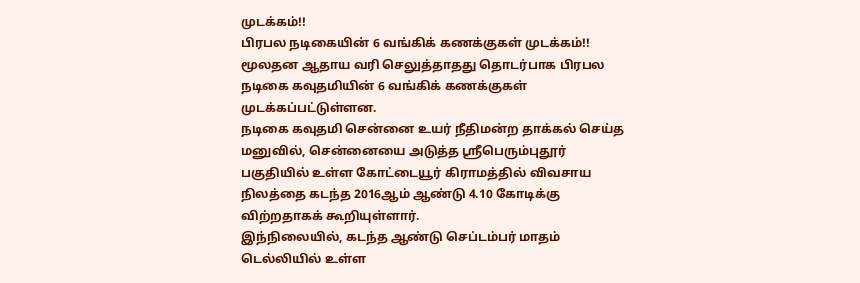முடக்கம்!!
பிரபல நடிகையின் 6 வங்கிக் கணக்குகள் முடக்கம்!!
மூலதன ஆதாய வரி செலுத்தாதது தொடர்பாக பிரபல நடிகை கவுதமியின் 6 வங்கிக் கணக்குகள் முடக்கப்பட்டுள்ளன.
நடிகை கவுதமி சென்னை உயர் நீதிமன்ற தாக்கல் செய்த மனுவில், சென்னையை அடுத்த ஸ்ரீபெரும்புதூர் பகுதியில் உள்ள கோட்டையூர் கிராமத்தில் விவசாய நிலத்தை கடந்த 2016ஆம் ஆண்டு 4.10 கோடிக்கு விற்றதாகக் கூறியுள்ளார்.
இந்நிலையில், கடந்த ஆண்டு செப்டம்பர் மாதம் டெல்லியில் உள்ள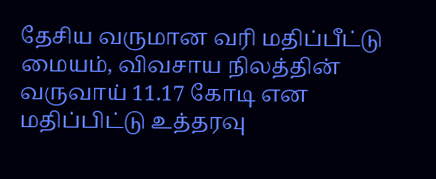தேசிய வருமான வரி மதிப்பீட்டு மையம், விவசாய நிலத்தின் வருவாய் 11.17 கோடி என மதிப்பிட்டு உத்தரவு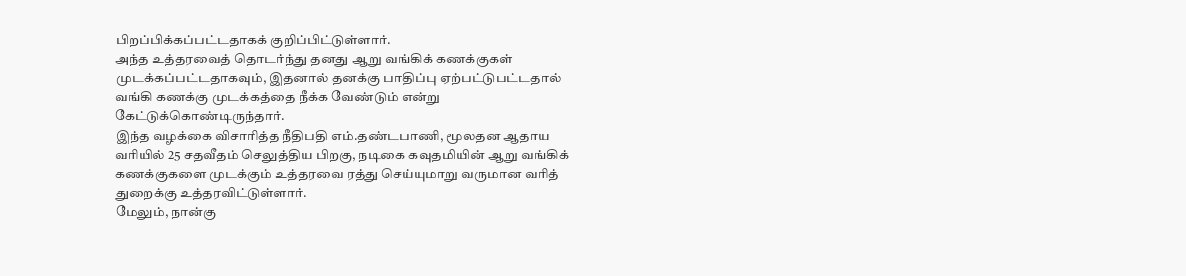பிறப்பிக்கப்பட்டதாகக் குறிப்பிட்டுள்ளார்.
அந்த உத்தரவைத் தொடர்ந்து தனது ஆறு வங்கிக் கணக்குகள் முடக்கப்பட்டதாகவும், இதனால் தனக்கு பாதிப்பு ஏற்பட்டுபட்டதால் வங்கி கணக்கு முடக்கத்தை நீக்க வேண்டும் என்று கேட்டுக்கொண்டிருந்தார்.
இந்த வழக்கை விசாரித்த நீதிபதி எம்.தண்டபாணி, மூலதன ஆதாய வரியில் 25 சதவீதம் செலுத்திய பிறகு, நடிகை கவுதமியின் ஆறு வங்கிக் கணக்குகளை முடக்கும் உத்தரவை ரத்து செய்யுமாறு வருமான வரித் துறைக்கு உத்தரவிட்டுள்ளார்.
மேலும், நான்கு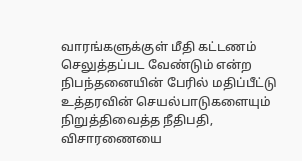வாரங்களுக்குள் மீதி கட்டணம் செலுத்தப்பட வேண்டும் என்ற நிபந்தனையின் பேரில் மதிப்பீட்டு உத்தரவின் செயல்பாடுகளையும் நிறுத்திவைத்த நீதிபதி, விசாரணையை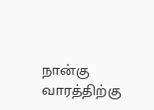நான்கு வாரத்திற்கு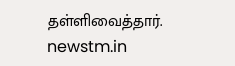தள்ளிவைத்தார்.
newstm.in